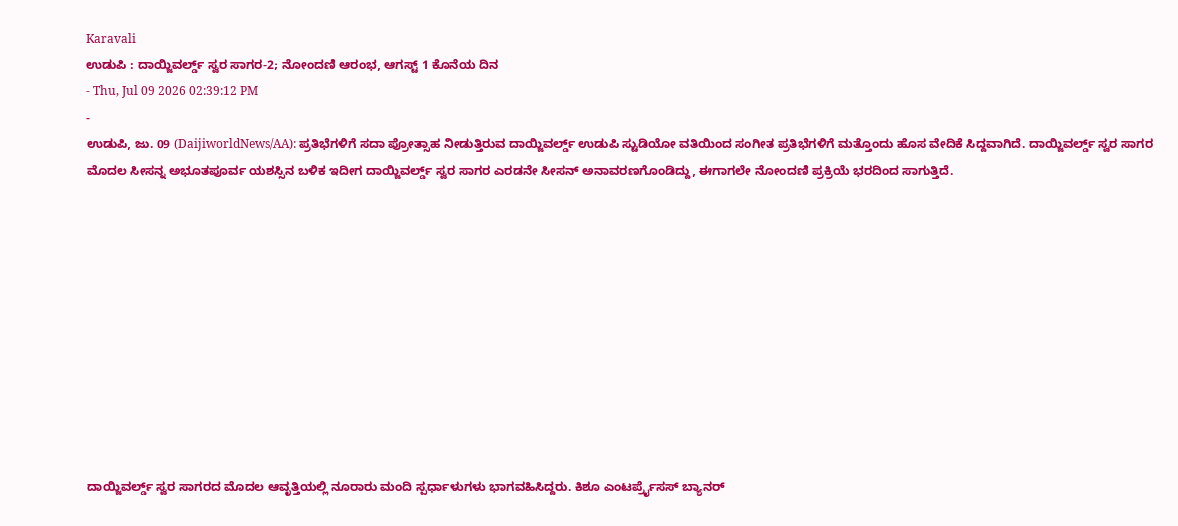Karavali
ಉಡುಪಿ : ದಾಯ್ಜಿವರ್ಲ್ಡ್ ಸ್ವರ ಸಾಗರ-2; ನೋಂದಣಿ ಆರಂಭ, ಆಗಸ್ಟ್ 1 ಕೊನೆಯ ದಿನ
- Thu, Jul 09 2026 02:39:12 PM
-
ಉಡುಪಿ, ಜು. 09 (DaijiworldNews/AA): ಪ್ರತಿಭೆಗಳಿಗೆ ಸದಾ ಪ್ರೋತ್ಸಾಹ ನೀಡುತ್ತಿರುವ ದಾಯ್ಜಿವರ್ಲ್ಡ್ ಉಡುಪಿ ಸ್ಟುಡಿಯೋ ವತಿಯಿಂದ ಸಂಗೀತ ಪ್ರತಿಭೆಗಳಿಗೆ ಮತ್ತೊಂದು ಹೊಸ ವೇದಿಕೆ ಸಿದ್ದವಾಗಿದೆ. ದಾಯ್ಜಿವರ್ಲ್ಡ್ ಸ್ವರ ಸಾಗರ ಮೊದಲ ಸೀಸನ್ನ ಅಭೂತಪೂರ್ವ ಯಶಸ್ಸಿನ ಬಳಿಕ ಇದೀಗ ದಾಯ್ಜಿವರ್ಲ್ಡ್ ಸ್ವರ ಸಾಗರ ಎರಡನೇ ಸೀಸನ್ ಅನಾವರಣಗೊಂಡಿದ್ದು, ಈಗಾಗಲೇ ನೋಂದಣಿ ಪ್ರಕ್ರಿಯೆ ಭರದಿಂದ ಸಾಗುತ್ತಿದೆ.











ದಾಯ್ಜಿವರ್ಲ್ಡ್ ಸ್ವರ ಸಾಗರದ ಮೊದಲ ಆವೃತ್ತಿಯಲ್ಲಿ ನೂರಾರು ಮಂದಿ ಸ್ಪರ್ಧಾಳುಗಳು ಭಾಗವಹಿಸಿದ್ದರು. ಕಿಶೂ ಎಂಟರ್ಪ್ರೈಸಸ್ ಬ್ಯಾನರ್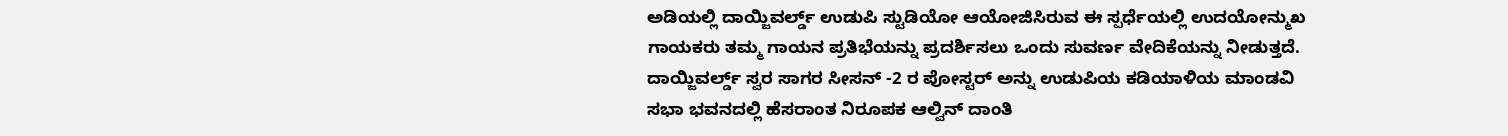ಅಡಿಯಲ್ಲಿ ದಾಯ್ಜಿವರ್ಲ್ಡ್ ಉಡುಪಿ ಸ್ಟುಡಿಯೋ ಆಯೋಜಿಸಿರುವ ಈ ಸ್ಪರ್ಧೆಯಲ್ಲಿ ಉದಯೋನ್ಮುಖ ಗಾಯಕರು ತಮ್ಮ ಗಾಯನ ಪ್ರತಿಭೆಯನ್ನು ಪ್ರದರ್ಶಿಸಲು ಒಂದು ಸುವರ್ಣ ವೇದಿಕೆಯನ್ನು ನೀಡುತ್ತದೆ.
ದಾಯ್ಜಿವರ್ಲ್ಡ್ ಸ್ವರ ಸಾಗರ ಸೀಸನ್ -2 ರ ಪೋಸ್ಟರ್ ಅನ್ನು ಉಡುಪಿಯ ಕಡಿಯಾಳಿಯ ಮಾಂಡವಿ ಸಭಾ ಭವನದಲ್ಲಿ ಹೆಸರಾಂತ ನಿರೂಪಕ ಆಲ್ವಿನ್ ದಾಂತಿ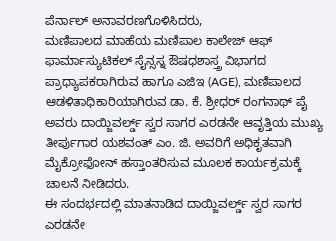ಪೆರ್ನಾಲ್ ಅನಾವರಣಗೊಳಿಸಿದರು,
ಮಣಿಪಾಲದ ಮಾಹೆಯ ಮಣಿಪಾಲ ಕಾಲೇಜ್ ಆಫ್ ಫಾರ್ಮಾಸ್ಯುಟಿಕಲ್ ಸೈನ್ಸಸ್ನ ಔಷಧಶಾಸ್ತ್ರ ವಿಭಾಗದ ಪ್ರಾಧ್ಯಾಪಕರಾಗಿರುವ ಹಾಗೂ ಎಜಿಇ (AGE), ಮಣಿಪಾಲದ ಆಡಳಿತಾಧಿಕಾರಿಯಾಗಿರುವ ಡಾ. ಕೆ. ಶ್ರೀಧರ್ ರಂಗನಾಥ್ ಪೈ ಅವರು ದಾಯ್ಜಿವರ್ಲ್ಡ್ ಸ್ವರ ಸಾಗರ ಎರಡನೇ ಆವೃತ್ತಿಯ ಮುಖ್ಯ ತೀರ್ಪುಗಾರ ಯಶವಂತ್ ಎಂ. ಜಿ. ಅವರಿಗೆ ಅಧಿಕೃತವಾಗಿ ಮೈಕ್ರೋಫೋನ್ ಹಸ್ತಾಂತರಿಸುವ ಮೂಲಕ ಕಾರ್ಯಕ್ರಮಕ್ಕೆ ಚಾಲನೆ ನೀಡಿದರು.
ಈ ಸಂದರ್ಭದಲ್ಲಿ ಮಾತನಾಡಿದ ದಾಯ್ಜಿವರ್ಲ್ಡ್ ಸ್ವರ ಸಾಗರ ಎರಡನೇ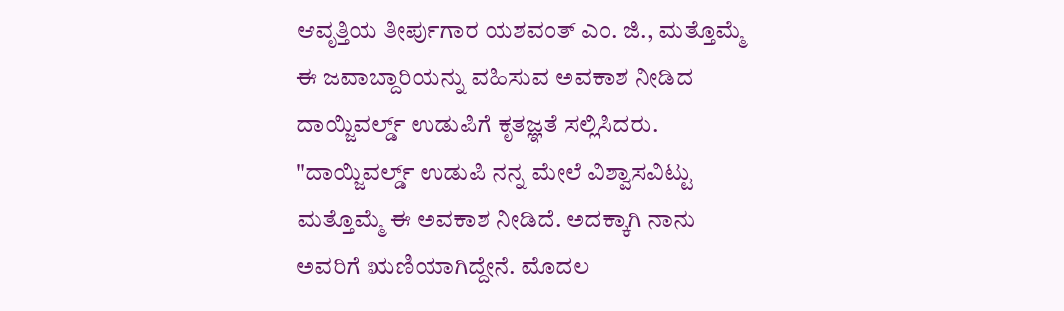ಆವೃತ್ತಿಯ ತೀರ್ಪುಗಾರ ಯಶವಂತ್ ಎಂ. ಜಿ., ಮತ್ತೊಮ್ಮೆ ಈ ಜವಾಬ್ದಾರಿಯನ್ನು ವಹಿಸುವ ಅವಕಾಶ ನೀಡಿದ ದಾಯ್ಜಿವರ್ಲ್ಡ್ ಉಡುಪಿಗೆ ಕೃತಜ್ಞತೆ ಸಲ್ಲಿಸಿದರು.
"ದಾಯ್ಜಿವರ್ಲ್ಡ್ ಉಡುಪಿ ನನ್ನ ಮೇಲೆ ವಿಶ್ವಾಸವಿಟ್ಟು ಮತ್ತೊಮ್ಮೆ ಈ ಅವಕಾಶ ನೀಡಿದೆ. ಅದಕ್ಕಾಗಿ ನಾನು ಅವರಿಗೆ ಋಣಿಯಾಗಿದ್ದೇನೆ. ಮೊದಲ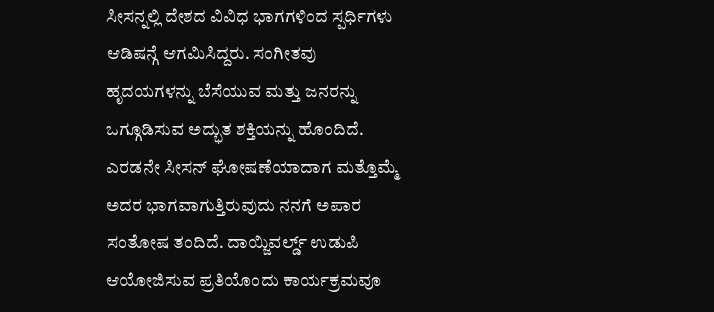ಸೀಸನ್ನಲ್ಲಿ ದೇಶದ ವಿವಿಧ ಭಾಗಗಳಿಂದ ಸ್ಪರ್ಧಿಗಳು ಆಡಿಷನ್ಗೆ ಆಗಮಿಸಿದ್ದರು. ಸಂಗೀತವು ಹೃದಯಗಳನ್ನು ಬೆಸೆಯುವ ಮತ್ತು ಜನರನ್ನು ಒಗ್ಗೂಡಿಸುವ ಅದ್ಭುತ ಶಕ್ತಿಯನ್ನು ಹೊಂದಿದೆ. ಎರಡನೇ ಸೀಸನ್ ಘೋಷಣೆಯಾದಾಗ ಮತ್ತೊಮ್ಮೆ ಅದರ ಭಾಗವಾಗುತ್ತಿರುವುದು ನನಗೆ ಅಪಾರ ಸಂತೋಷ ತಂದಿದೆ. ದಾಯ್ಜಿವರ್ಲ್ಡ್ ಉಡುಪಿ ಆಯೋಜಿಸುವ ಪ್ರತಿಯೊಂದು ಕಾರ್ಯಕ್ರಮವೂ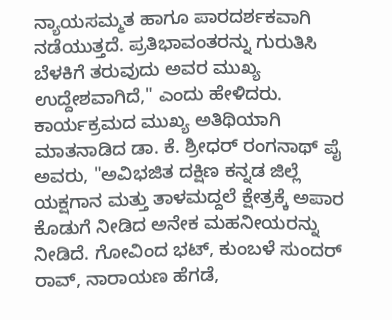ನ್ಯಾಯಸಮ್ಮತ ಹಾಗೂ ಪಾರದರ್ಶಕವಾಗಿ ನಡೆಯುತ್ತದೆ. ಪ್ರತಿಭಾವಂತರನ್ನು ಗುರುತಿಸಿ ಬೆಳಕಿಗೆ ತರುವುದು ಅವರ ಮುಖ್ಯ ಉದ್ದೇಶವಾಗಿದೆ," ಎಂದು ಹೇಳಿದರು.
ಕಾರ್ಯಕ್ರಮದ ಮುಖ್ಯ ಅತಿಥಿಯಾಗಿ ಮಾತನಾಡಿದ ಡಾ. ಕೆ. ಶ್ರೀಧರ್ ರಂಗನಾಥ್ ಪೈ ಅವರು, "ಅವಿಭಜಿತ ದಕ್ಷಿಣ ಕನ್ನಡ ಜಿಲ್ಲೆ ಯಕ್ಷಗಾನ ಮತ್ತು ತಾಳಮದ್ದಲೆ ಕ್ಷೇತ್ರಕ್ಕೆ ಅಪಾರ ಕೊಡುಗೆ ನೀಡಿದ ಅನೇಕ ಮಹನೀಯರನ್ನು ನೀಡಿದೆ. ಗೋವಿಂದ ಭಟ್, ಕುಂಬಳೆ ಸುಂದರ್ ರಾವ್, ನಾರಾಯಣ ಹೆಗಡೆ,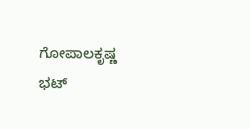ಗೋಪಾಲಕೃಷ್ಣ ಭಟ್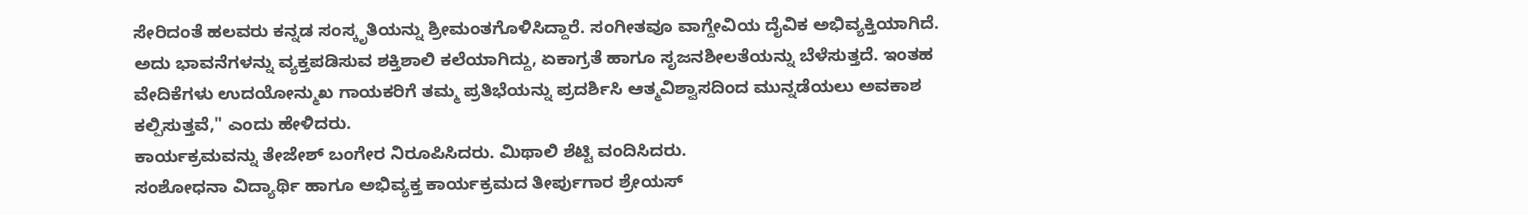ಸೇರಿದಂತೆ ಹಲವರು ಕನ್ನಡ ಸಂಸ್ಕೃತಿಯನ್ನು ಶ್ರೀಮಂತಗೊಳಿಸಿದ್ದಾರೆ. ಸಂಗೀತವೂ ವಾಗ್ದೇವಿಯ ದೈವಿಕ ಅಭಿವ್ಯಕ್ತಿಯಾಗಿದೆ. ಅದು ಭಾವನೆಗಳನ್ನು ವ್ಯಕ್ತಪಡಿಸುವ ಶಕ್ತಿಶಾಲಿ ಕಲೆಯಾಗಿದ್ದು, ಏಕಾಗ್ರತೆ ಹಾಗೂ ಸೃಜನಶೀಲತೆಯನ್ನು ಬೆಳೆಸುತ್ತದೆ. ಇಂತಹ ವೇದಿಕೆಗಳು ಉದಯೋನ್ಮುಖ ಗಾಯಕರಿಗೆ ತಮ್ಮ ಪ್ರತಿಭೆಯನ್ನು ಪ್ರದರ್ಶಿಸಿ ಆತ್ಮವಿಶ್ವಾಸದಿಂದ ಮುನ್ನಡೆಯಲು ಅವಕಾಶ ಕಲ್ಪಿಸುತ್ತವೆ," ಎಂದು ಹೇಳಿದರು.
ಕಾರ್ಯಕ್ರಮವನ್ನು ತೇಜೇಶ್ ಬಂಗೇರ ನಿರೂಪಿಸಿದರು. ಮಿಥಾಲಿ ಶೆಟ್ಟಿ ವಂದಿಸಿದರು.
ಸಂಶೋಧನಾ ವಿದ್ಯಾರ್ಥಿ ಹಾಗೂ ಅಭಿವ್ಯಕ್ತ ಕಾರ್ಯಕ್ರಮದ ತೀರ್ಪುಗಾರ ಶ್ರೇಯಸ್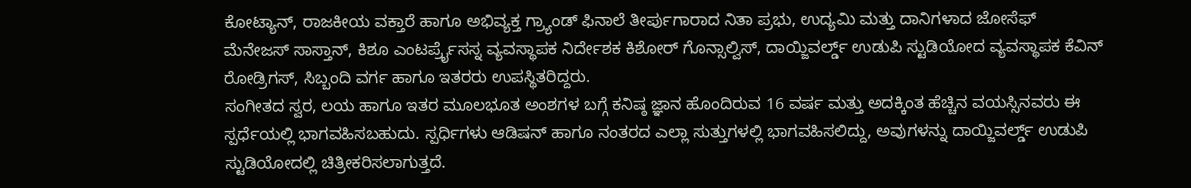ಕೋಟ್ಯಾನ್, ರಾಜಕೀಯ ವಕ್ತಾರೆ ಹಾಗೂ ಅಭಿವ್ಯಕ್ತ ಗ್ರ್ಯಾಂಡ್ ಫಿನಾಲೆ ತೀರ್ಪುಗಾರಾದ ನಿತಾ ಪ್ರಭು, ಉದ್ಯಮಿ ಮತ್ತು ದಾನಿಗಳಾದ ಜೋಸೆಫ್ ಮೆನೇಜಸ್ ಸಾಸ್ತಾನ್, ಕಿಶೂ ಎಂಟರ್ಪ್ರೈಸಸ್ನ ವ್ಯವಸ್ಥಾಪಕ ನಿರ್ದೇಶಕ ಕಿಶೋರ್ ಗೊನ್ಸಾಲ್ವಿಸ್, ದಾಯ್ಜಿವರ್ಲ್ಡ್ ಉಡುಪಿ ಸ್ಟುಡಿಯೋದ ವ್ಯವಸ್ಥಾಪಕ ಕೆವಿನ್ ರೋಡ್ರಿಗಸ್, ಸಿಬ್ಬಂದಿ ವರ್ಗ ಹಾಗೂ ಇತರರು ಉಪಸ್ಥಿತರಿದ್ದರು.
ಸಂಗೀತದ ಸ್ವರ, ಲಯ ಹಾಗೂ ಇತರ ಮೂಲಭೂತ ಅಂಶಗಳ ಬಗ್ಗೆ ಕನಿಷ್ಠ ಜ್ಞಾನ ಹೊಂದಿರುವ 16 ವರ್ಷ ಮತ್ತು ಅದಕ್ಕಿಂತ ಹೆಚ್ಚಿನ ವಯಸ್ಸಿನವರು ಈ ಸ್ಪರ್ಧೆಯಲ್ಲಿ ಭಾಗವಹಿಸಬಹುದು. ಸ್ಪರ್ಧಿಗಳು ಆಡಿಷನ್ ಹಾಗೂ ನಂತರದ ಎಲ್ಲಾ ಸುತ್ತುಗಳಲ್ಲಿ ಭಾಗವಹಿಸಲಿದ್ದು, ಅವುಗಳನ್ನು ದಾಯ್ಜಿವರ್ಲ್ಡ್ ಉಡುಪಿ ಸ್ಟುಡಿಯೋದಲ್ಲಿ ಚಿತ್ರೀಕರಿಸಲಾಗುತ್ತದೆ.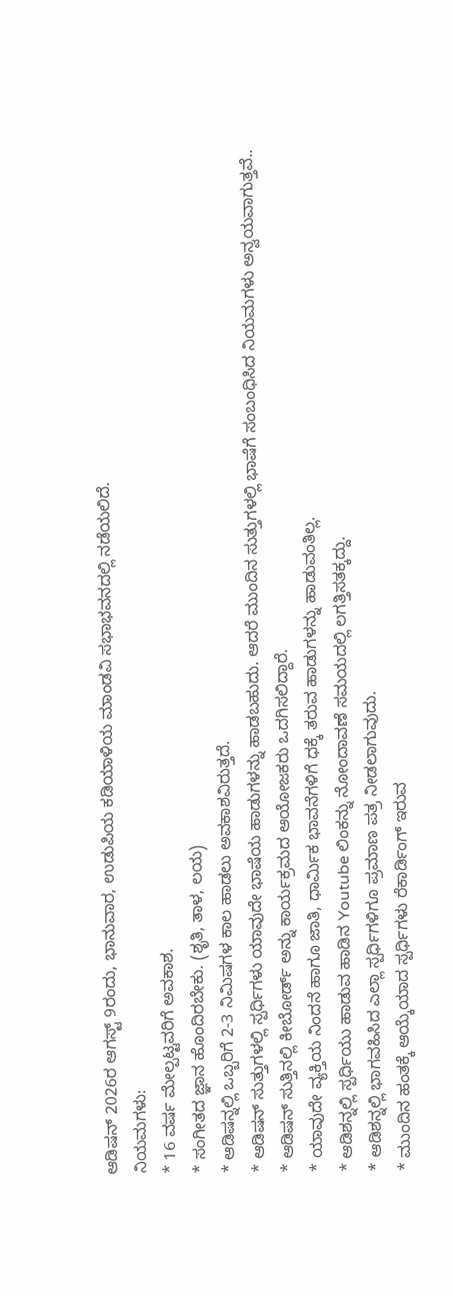ಆಡಿಷನ್ 2026ರ ಆಗಸ್ಟ್ 9ರಂದು, ಭಾನುವಾರ, ಉಡುಪಿಯ ಕಡಿಯಾಳಿಯ ಮಾಂಡವಿ ಸಭಾಭವನದಲ್ಲಿ ನಡೆಯಲಿದೆ.
ನಿಯಮಗಳು:
* 16 ವರ್ಷ ಮೇಲ್ಪಟ್ಟವರಿಗೆ ಅವಕಾಶ.
* ಸಂಗೀತದ ಜ್ಞಾನ ಹೊಂದಿರಬೇಕು. (ಶೃತಿ, ತಾಳ, ಲಯ)
* ಆಡಿಷನ್ನಲ್ಲಿ ಒಬ್ಬರಿಗೆ 2-3 ನಿಮಿಷಗಳ ಕಾಲ ಹಾಡಲು ಅವಕಾಶವಿರುತ್ತದೆ.
* ಆಡಿಷನ್ ಸುತ್ತುಗಳಲ್ಲಿ ಸ್ಪರ್ಧಿಗಳು ಯಾವುದೇ ಭಾಷೆಯ ಹಾಡುಗಳನ್ನು ಹಾಡಬಹುದು. ಆದರೆ ಮುಂದಿನ ಸುತ್ತುಗಳಲ್ಲಿ ಭಾಷೆಗೆ ಸಂಬಂಧಿಸಿದ ನಿಯಮಗಳು ಅನ್ವಯವಾಗುತ್ತವೆ..
* ಆಡಿಷನ್ ಸುತ್ತಿನಲ್ಲಿ ಕೀಬೋರ್ಡ್ ಅನ್ನು ಕಾರ್ಯಕ್ರಮದ ಆಯೋಜಕರು ಒದಗಿಸಲಿದ್ದಾರೆ.
* ಯಾವುದೇ ವ್ಯಕ್ತಿಯ ನಿಂದನೆ ಹಾಗೂ ಜಾತಿ, ಧಾರ್ಮಿಕ ಭಾವನೆಗಳಿಗೆ ಧಕ್ಕೆ ತರುವ ಹಾಡುಗಳನ್ನು ಹಾಡುವಂತಿಲ್ಲ.
* ಆಡಿಶನ್ನಲ್ಲಿ ಸ್ಪರ್ಧಿಯು ಹಾಡುವ ಹಾಡಿನ Youtube ಲಿಂಕನ್ನು ನೋಂದಾವಣೆ ಸಮಯದಲ್ಲಿ ಲಗತ್ತಿಸತಕ್ಕದ್ದು.
* ಆಡಿಶನ್ನಲ್ಲಿ ಭಾಗವಹಿಸಿದ ಎಲ್ಲಾ ಸ್ಪರ್ಧಿಗಳಿಗೂ ಪ್ರಮಾಣ ಪತ್ರ ನೀಡಲಾಗುವುದು.
* ಮುಂದಿನ ಹಂತಕ್ಕೆ ಆಯ್ಕೆಯಾದ ಸ್ಪರ್ಧಿಗಳು ರೆಕಾರ್ಡಿಂಗ್ ಇರುವ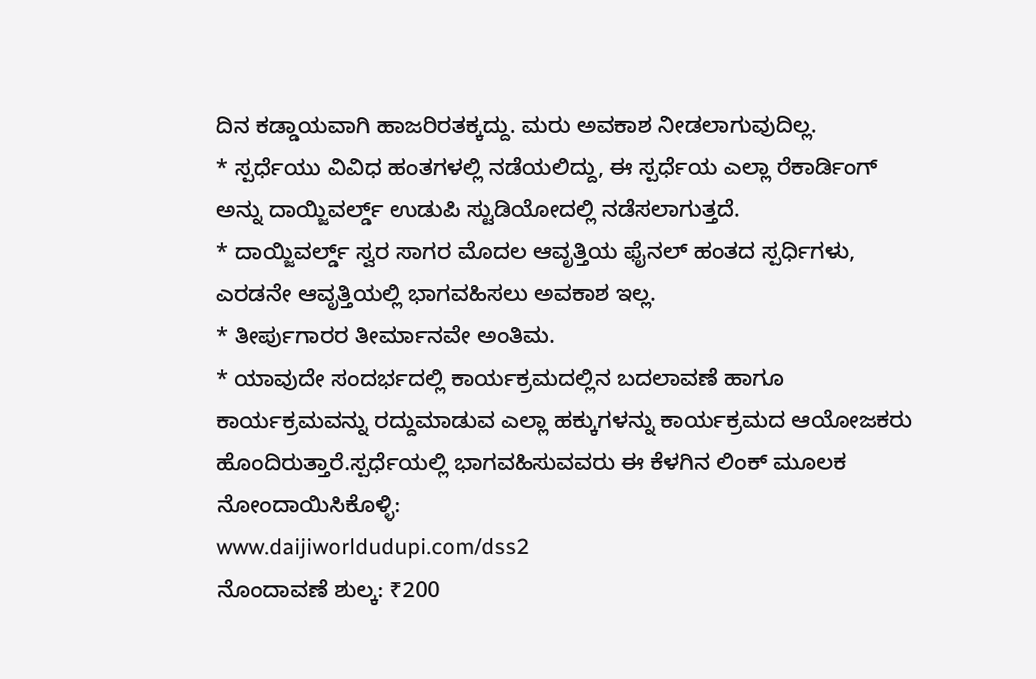ದಿನ ಕಡ್ಡಾಯವಾಗಿ ಹಾಜರಿರತಕ್ಕದ್ದು. ಮರು ಅವಕಾಶ ನೀಡಲಾಗುವುದಿಲ್ಲ.
* ಸ್ಪರ್ಧೆಯು ವಿವಿಧ ಹಂತಗಳಲ್ಲಿ ನಡೆಯಲಿದ್ದು, ಈ ಸ್ಪರ್ಧೆಯ ಎಲ್ಲಾ ರೆಕಾರ್ಡಿಂಗ್ ಅನ್ನು ದಾಯ್ಜಿವರ್ಲ್ಡ್ ಉಡುಪಿ ಸ್ಟುಡಿಯೋದಲ್ಲಿ ನಡೆಸಲಾಗುತ್ತದೆ.
* ದಾಯ್ಜಿವರ್ಲ್ಡ್ ಸ್ವರ ಸಾಗರ ಮೊದಲ ಆವೃತ್ತಿಯ ಫೈನಲ್ ಹಂತದ ಸ್ಪರ್ಧಿಗಳು, ಎರಡನೇ ಆವೃತ್ತಿಯಲ್ಲಿ ಭಾಗವಹಿಸಲು ಅವಕಾಶ ಇಲ್ಲ.
* ತೀರ್ಪುಗಾರರ ತೀರ್ಮಾನವೇ ಅಂತಿಮ.
* ಯಾವುದೇ ಸಂದರ್ಭದಲ್ಲಿ ಕಾರ್ಯಕ್ರಮದಲ್ಲಿನ ಬದಲಾವಣೆ ಹಾಗೂ ಕಾರ್ಯಕ್ರಮವನ್ನು ರದ್ದುಮಾಡುವ ಎಲ್ಲಾ ಹಕ್ಕುಗಳನ್ನು ಕಾರ್ಯಕ್ರಮದ ಆಯೋಜಕರು ಹೊಂದಿರುತ್ತಾರೆ.ಸ್ಪರ್ಧೆಯಲ್ಲಿ ಭಾಗವಹಿಸುವವರು ಈ ಕೆಳಗಿನ ಲಿಂಕ್ ಮೂಲಕ ನೋಂದಾಯಿಸಿಕೊಳ್ಳಿ:
www.daijiworldudupi.com/dss2
ನೊಂದಾವಣೆ ಶುಲ್ಕ: ₹200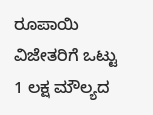ರೂಪಾಯಿ
ವಿಜೇತರಿಗೆ ಒಟ್ಟು 1 ಲಕ್ಷ ಮೌಲ್ಯದ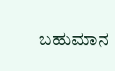ಬಹುಮಾನ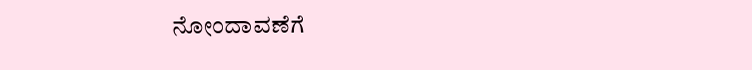ನೋಂದಾವಣೆಗೆ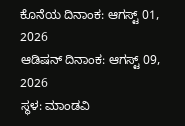ಕೊನೆಯ ದಿನಾಂಕ: ಆಗಸ್ಟ್ 01, 2026
ಆಡಿಷನ್ ದಿನಾಂಕ: ಆಗಸ್ಟ್ 09, 2026
ಸ್ಥಳ: ಮಾಂಡವಿ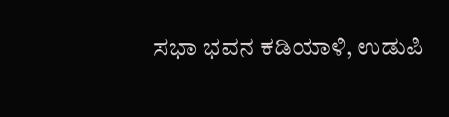ಸಭಾ ಭವನ ಕಡಿಯಾಳಿ, ಉಡುಪಿ